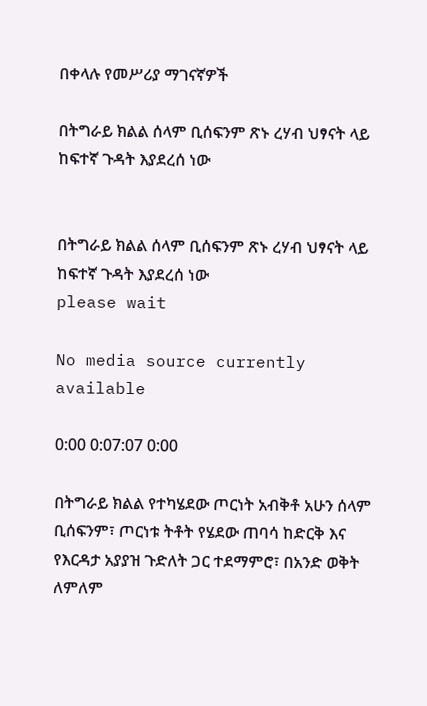በቀላሉ የመሥሪያ ማገናኛዎች

በትግራይ ክልል ሰላም ቢሰፍንም ጽኑ ረሃብ ህፃናት ላይ ከፍተኛ ጉዳት እያደረሰ ነው


በትግራይ ክልል ሰላም ቢሰፍንም ጽኑ ረሃብ ህፃናት ላይ ከፍተኛ ጉዳት እያደረሰ ነው
please wait

No media source currently available

0:00 0:07:07 0:00

በትግራይ ክልል የተካሄደው ጦርነት አብቅቶ አሁን ሰላም ቢሰፍንም፣ ጦርነቱ ትቶት የሄደው ጠባሳ ከድርቅ እና የእርዳታ አያያዝ ጉድለት ጋር ተደማምሮ፣ በአንድ ወቅት ለምለም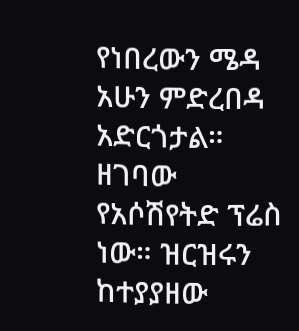የነበረውን ሜዳ አሁን ምድረበዳ አድርጎታል። ዘገባው የአሶሽየትድ ፕሬስ ነው። ዝርዝሩን ከተያያዘው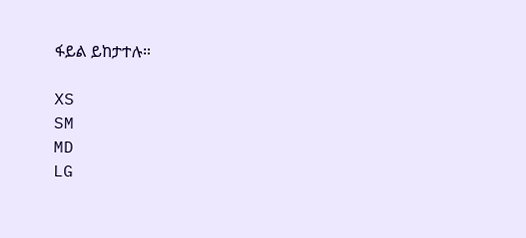ፋይል ይከታተሉ።

XS
SM
MD
LG